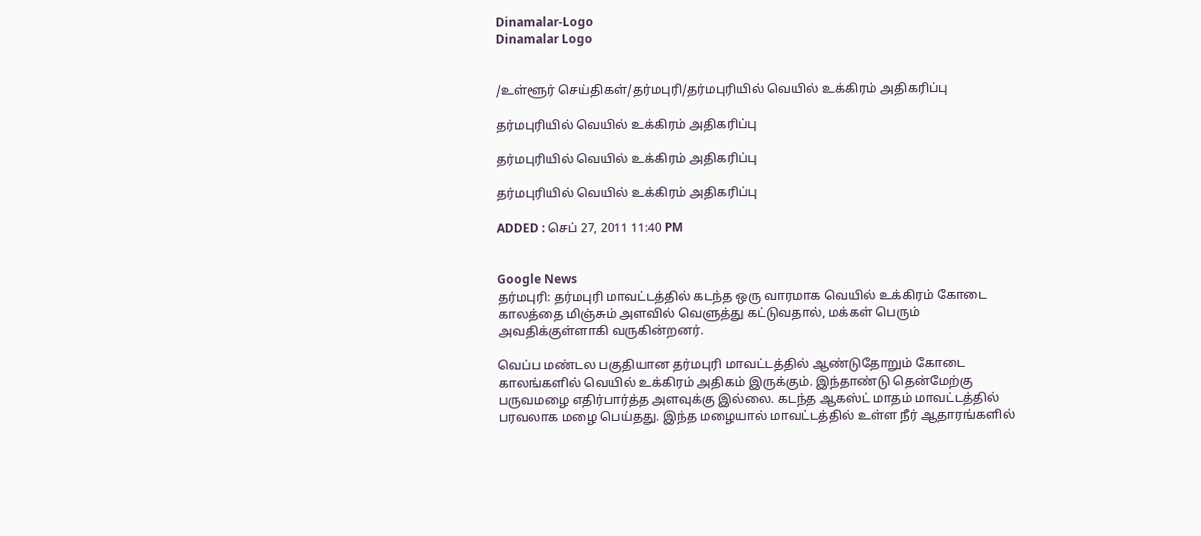Dinamalar-Logo
Dinamalar Logo


/உள்ளூர் செய்திகள்/தர்மபுரி/தர்மபுரியில் வெயில் உக்கிரம் அதிகரிப்பு

தர்மபுரியில் வெயில் உக்கிரம் அதிகரிப்பு

தர்மபுரியில் வெயில் உக்கிரம் அதிகரிப்பு

தர்மபுரியில் வெயில் உக்கிரம் அதிகரிப்பு

ADDED : செப் 27, 2011 11:40 PM


Google News
தர்மபுரி: தர்மபுரி மாவட்டத்தில் கடந்த ஒரு வாரமாக வெயில் உக்கிரம் கோடை காலத்தை மிஞ்சும் அளவில் வெளுத்து கட்டுவதால், மக்கள் பெரும் அவதிக்குள்ளாகி வருகின்றனர்.

வெப்ப மண்டல பகுதியான தர்மபுரி மாவட்டத்தில் ஆண்டுதோறும் கோடை காலங்களில் வெயில் உக்கிரம் அதிகம் இருக்கும். இந்தாண்டு தென்மேற்கு பருவமழை எதிர்பார்த்த அளவுக்கு இல்லை. கடந்த ஆகஸ்ட் மாதம் மாவட்டத்தில் பரவலாக மழை பெய்தது. இந்த மழையால் மாவட்டத்தில் உள்ள நீர் ஆதாரங்களில்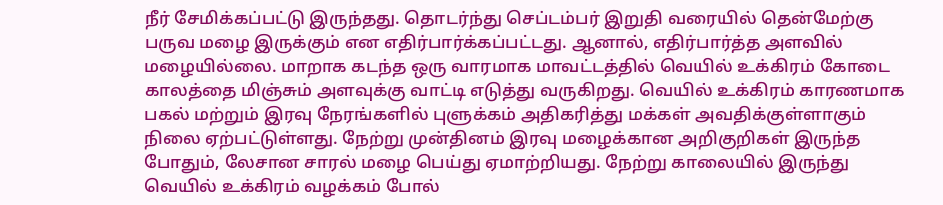நீர் சேமிக்கப்பட்டு இருந்தது. தொடர்ந்து செப்டம்பர் இறுதி வரையில் தென்மேற்கு பருவ மழை இருக்கும் என எதிர்பார்க்கப்பட்டது. ஆனால், எதிர்பார்த்த அளவில் மழையில்லை. மாறாக கடந்த ஒரு வாரமாக மாவட்டத்தில் வெயில் உக்கிரம் கோடை காலத்தை மிஞ்சும் அளவுக்கு வாட்டி எடுத்து வருகிறது. வெயில் உக்கிரம் காரணமாக பகல் மற்றும் இரவு நேரங்களில் புளுக்கம் அதிகரித்து மக்கள் அவதிக்குள்ளாகும் நிலை ஏற்பட்டுள்ளது. நேற்று முன்தினம் இரவு மழைக்கான அறிகுறிகள் இருந்த போதும், லேசான சாரல் மழை பெய்து ஏமாற்றியது. நேற்று காலையில் இருந்து வெயில் உக்கிரம் வழக்கம் போல்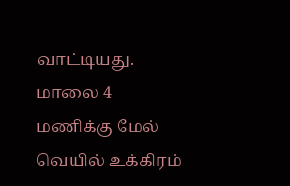வாட்டியது. மாலை 4 மணிக்கு மேல் வெயில் உக்கிரம்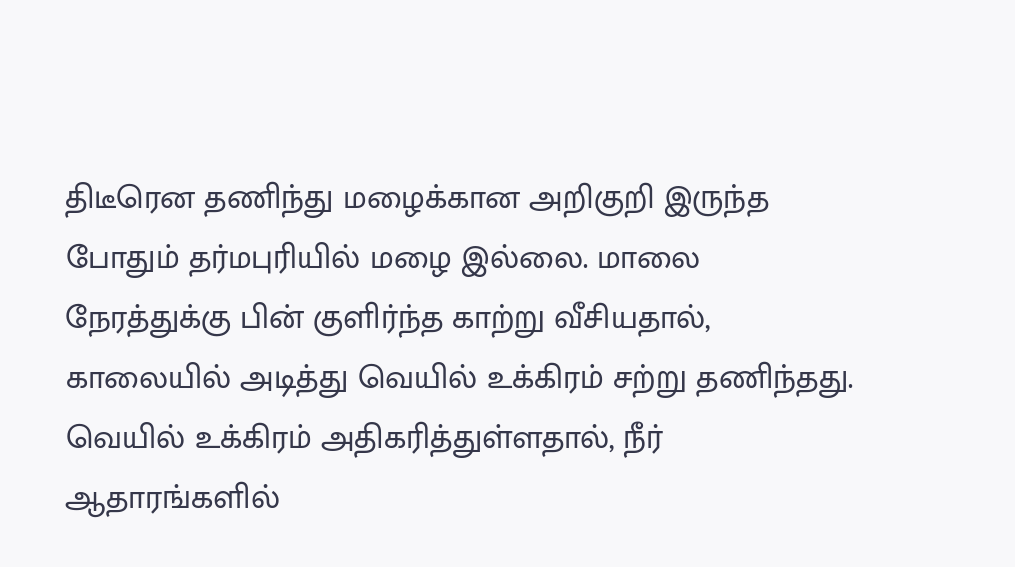திடீரென தணிந்து மழைக்கான அறிகுறி இருந்த போதும் தர்மபுரியில் மழை இல்லை. மாலை நேரத்துக்கு பின் குளிர்ந்த காற்று வீசியதால், காலையில் அடித்து வெயில் உக்கிரம் சற்று தணிந்தது. வெயில் உக்கிரம் அதிகரித்துள்ளதால், நீர் ஆதாரங்களில்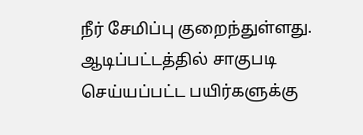நீர் சேமிப்பு குறைந்துள்ளது. ஆடிப்பட்டத்தில் சாகுபடி செய்யப்பட்ட பயிர்களுக்கு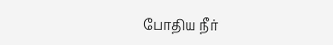போதிய நீர்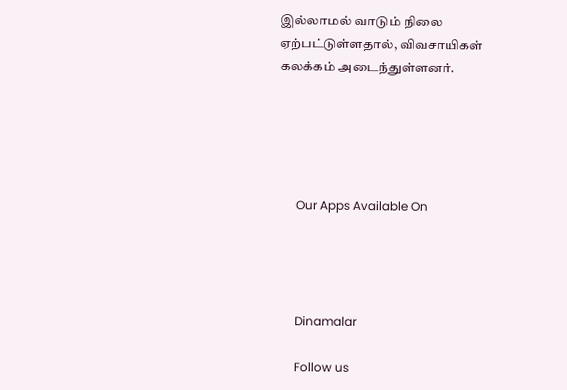இல்லாமல் வாடும் நிலை ஏற்பட்டுள்ளதால், விவசாயிகள் கலக்கம் அடைந்துள்ளனர்.





      Our Apps Available On




      Dinamalar

      Follow us